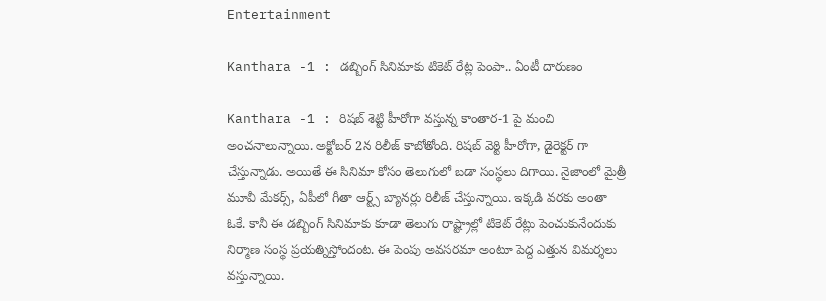Entertainment

Kanthara -1 : డబ్బింగ్ సినిమాకు టికెట్ రేట్ల పెంపా.. ఏంటీ దారుణం

Kanthara -1 : రిషబ్ శెట్టి హీరోగా వస్తున్న కాంతార-1 పై మంచి అంచనాలున్నాయి. అక్టోబర్ 2న రిలీజ్ కాబోతోంది. రిషబ్ వెఠ్టి హీరోగా, డైరెక్టర్ గా చేస్తున్నాడు. అయితే ఈ సినిమా కోసం తెలుగులో బడా సంస్థలు దిగాయి. నైజాంలో మైత్రీ మూవీ మేకర్స్, ఏపీలో గీతా ఆర్ట్స్ బ్యానర్లు రిలీజ్ చేస్తున్నాయి. ఇక్కడి వరకు అంతా ఓకే. కానీ ఈ డబ్బింగ్ సినిమాకు కూడా తెలుగు రాష్ట్రాల్లో టికెట్ రేట్లు పెంచుకునేందుకు నిర్మాణ సంస్థ ప్రయత్నిస్తోందంట. ఈ పెంపు అవసరమా అంటూ పెద్ద ఎత్తున విమర్శలు వస్తున్నాయి.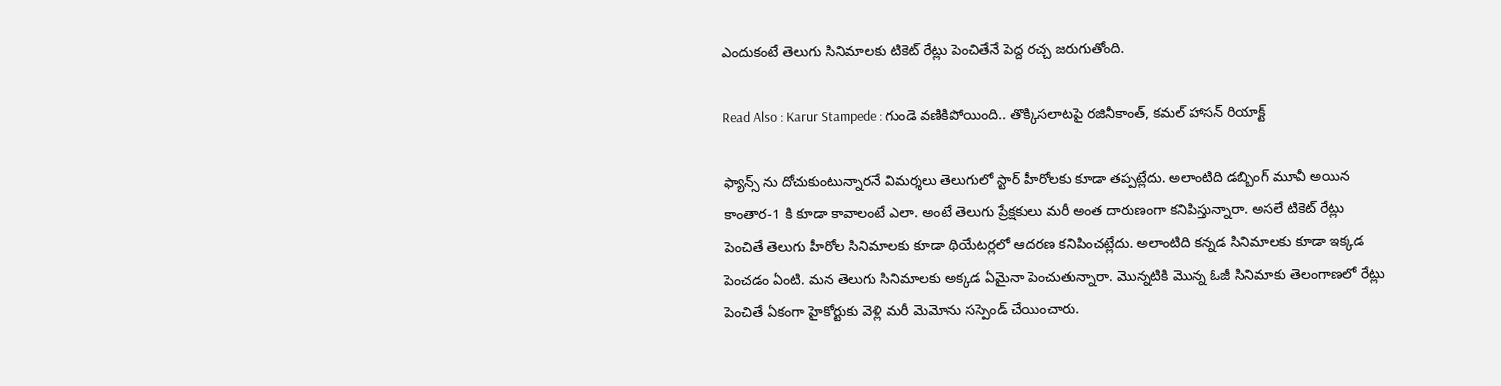ఎందుకంటే తెలుగు సినిమాలకు టికెట్ రేట్లు పెంచితేనే పెద్ద రచ్చ జరుగుతోంది.

Read Also : Karur Stampede : గుండె వణికిపోయింది.. తొక్కిసలాటపై రజినీకాంత్, కమల్ హాసన్ రియాక్ట్

ఫ్యాన్స్ ను దోచుకుంటున్నారనే విమర్శలు తెలుగులో స్టార్ హీరోలకు కూడా తప్పట్లేదు. అలాంటిది డబ్బింగ్ మూవీ అయిన కాంతార-1 కి కూడా కావాలంటే ఎలా. అంటే తెలుగు ప్రేక్షకులు మరీ అంత దారుణంగా కనిపిస్తున్నారా. అసలే టికెట్ రేట్లు పెంచితే తెలుగు హీరోల సినిమాలకు కూడా థియేటర్లలో ఆదరణ కనిపించట్లేదు. అలాంటిది కన్నడ సినిమాలకు కూడా ఇక్కడ పెంచడం ఏంటి. మన తెలుగు సినిమాలకు అక్కడ ఏమైనా పెంచుతున్నారా. మొన్నటికి మొన్న ఓజీ సినిమాకు తెలంగాణలో రేట్లు పెంచితే ఏకంగా హైకోర్టుకు వెళ్లి మరీ మెమోను సస్పెండ్ చేయించారు.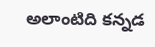అలాంటిది కన్నడ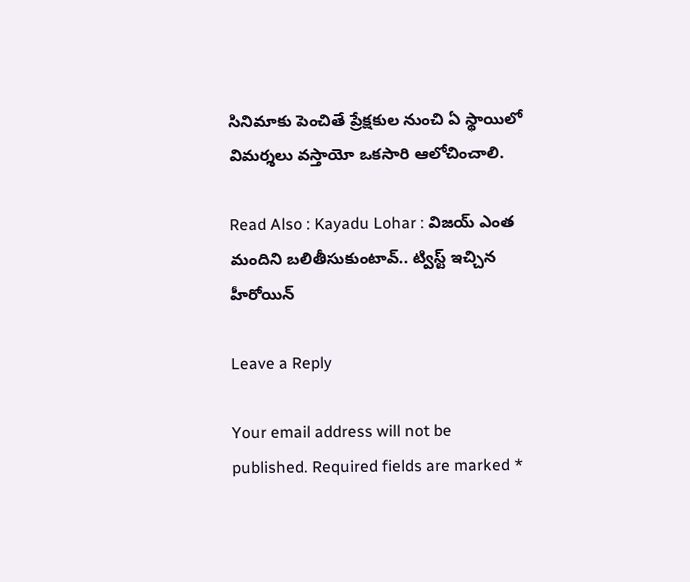సినిమాకు పెంచితే ప్రేక్షకుల నుంచి ఏ స్థాయిలో విమర్శలు వస్తాయో ఒకసారి ఆలోచించాలి.

Read Also : Kayadu Lohar : విజయ్ ఎంత మందిని బలితీసుకుంటావ్.. ట్విస్ట్ ఇచ్చిన హీరోయిన్

Leave a Reply

Your email address will not be published. Required fields are marked *